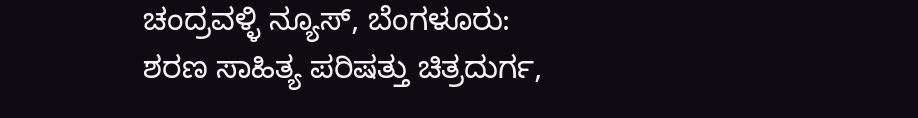ಚಂದ್ರವಳ್ಳಿ ನ್ಯೂಸ್, ಬೆಂಗಳೂರು:
ಶರಣ ಸಾಹಿತ್ಯ ಪರಿಷತ್ತು ಚಿತ್ರದುರ್ಗ,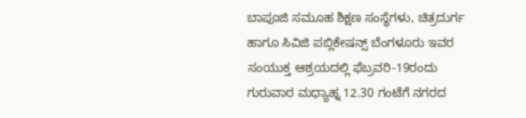ಬಾಪೂಜಿ ಸಮೂಹ ಶಿಕ್ಷಣ ಸಂಸ್ಥೆಗಳು, ಚಿತ್ರದುರ್ಗ ಹಾಗೂ ಸಿವಿಜಿ ಪಬ್ಲಿಕೇಷನ್ಸ್ ಬೆಂಗಳೂರು ಇವರ ಸಂಯುಕ್ತ ಆಶ್ರಯದಲ್ಲಿ ಫೆಬ್ರವರಿ-19ರಂದು ಗುರುವಾರ ಮಧ್ಯಾಹ್ನ 12.30 ಗಂಟೆಗೆ ನಗರದ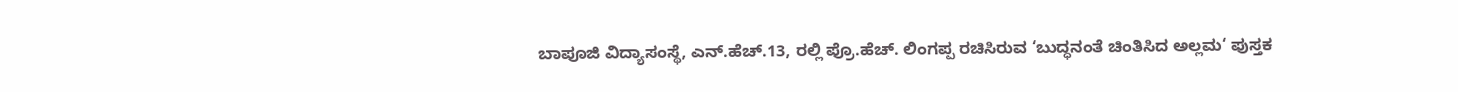ಬಾಪೂಜಿ ವಿದ್ಯಾಸಂಸ್ಥೆ, ಎನ್.ಹೆಚ್.13, ರಲ್ಲಿ ಪ್ರೊ.ಹೆಚ್. ಲಿಂಗಪ್ಪ ರಚಿಸಿರುವ ‘ಬುದ್ಧನಂತೆ ಚಿಂತಿಸಿದ ಅಲ್ಲಮ‘ ಪುಸ್ತಕ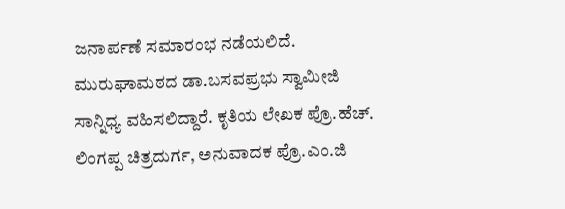ಜನಾರ್ಪಣೆ ಸಮಾರಂಭ ನಡೆಯಲಿದೆ.
ಮುರುಘಾಮಠದ ಡಾ.ಬಸವಪ್ರಭು ಸ್ವಾಮೀಜಿ ಸಾನ್ನಿಧ್ಯ ವಹಿಸಲಿದ್ದಾರೆ. ಕೃತಿಯ ಲೇಖಕ ಪ್ರೊ.ಹೆಚ್. ಲಿಂಗಪ್ಪ ಚಿತ್ರದುರ್ಗ, ಅನುವಾದಕ ಪ್ರೊ.ಎಂ.ಜಿ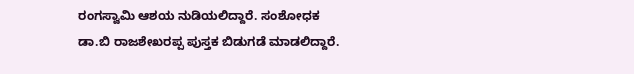ರಂಗಸ್ವಾಮಿ ಆಶಯ ನುಡಿಯಲಿದ್ದಾರೆ. ಸಂಶೋಧಕ ಡಾ.ಬಿ ರಾಜಶೇಖರಪ್ಪ ಪುಸ್ತಕ ಬಿಡುಗಡೆ ಮಾಡಲಿದ್ದಾರೆ.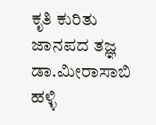ಕೃತಿ ಕುರಿತು ಜಾನಪದ ತಜ್ಞ ಡಾ.ಮೀರಾಸಾಬಿ ಹಳ್ಳಿ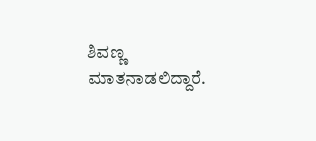ಶಿವಣ್ಣ ಮಾತನಾಡಲಿದ್ದಾರೆ.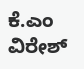ಕೆ.ಎಂ ವಿರೇಶ್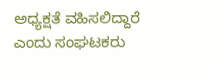ಅಧ್ಯಕ್ಷತೆ ವಹಿಸಲಿದ್ದಾರೆ ಎಂದು ಸಂಘಟಕರು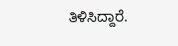ತಿಳಿಸಿದ್ದಾರೆ.